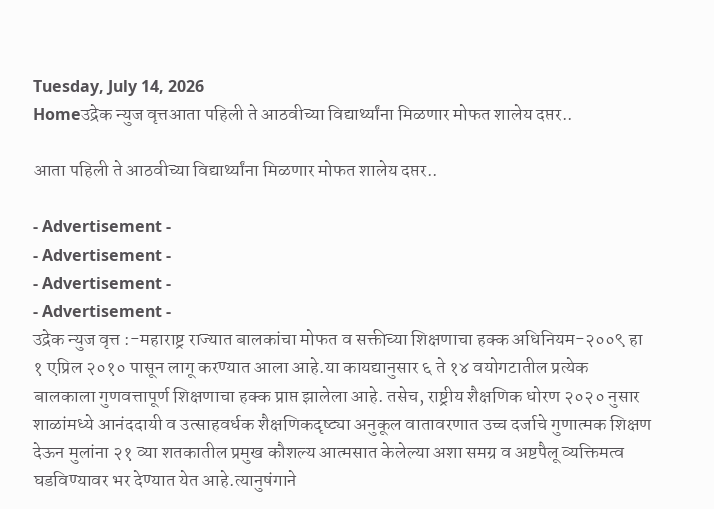Tuesday, July 14, 2026
Homeउद्रेक न्युज वृत्तआता पहिली ते आठवीच्या विद्यार्थ्यांना मिळणार मोफत शालेय दप्तर..

आता पहिली ते आठवीच्या विद्यार्थ्यांना मिळणार मोफत शालेय दप्तर..

- Advertisement -
- Advertisement -
- Advertisement -
- Advertisement -
उद्रेक न्युज वृत्त :-महाराष्ट्र राज्यात बालकांचा मोफत व सक्तीच्या शिक्षणाचा हक्क अधिनियम-२००९ हा १ एप्रिल २०१० पासून लागू करण्यात आला आहे.या कायद्यानुसार ६ ते १४ वयोगटातील प्रत्येक बालकाला गुणवत्तापूर्ण शिक्षणाचा हक्क प्राप्त झालेला आहे. तसेच, राष्ट्रीय शैक्षणिक धोरण २०२० नुसार शाळांमध्ये आनंददायी व उत्साहवर्धक शैक्षणिकदृष्ट्या अनुकूल वातावरणात उच्च दर्जाचे गुणात्मक शिक्षण देऊन मुलांना २१ व्या शतकातील प्रमुख कौशल्य आत्मसात केलेल्या अशा समग्र व अष्टपैलू व्यक्तिमत्व घडविण्यावर भर देण्यात येत आहे.त्यानुषंगाने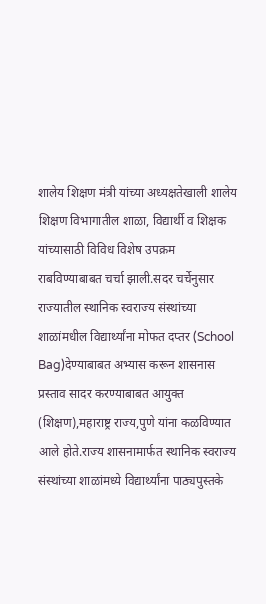शालेय शिक्षण मंत्री यांच्या अध्यक्षतेखाली शालेय शिक्षण विभागातील शाळा, विद्यार्थी व शिक्षक यांच्यासाठी विविध विशेष उपक्रम राबविण्याबाबत चर्चा झाली.सदर चर्चेनुसार राज्यातील स्थानिक स्वराज्य संस्थांच्या शाळांमधील विद्यार्थ्यांना मोफत दप्तर (School Bag)देण्याबाबत अभ्यास करून शासनास प्रस्ताव सादर करण्याबाबत आयुक्त (शिक्षण),महाराष्ट्र राज्य,पुणे यांना कळविण्यात आले होते.राज्य शासनामार्फत स्थानिक स्वराज्य संस्थांच्या शाळांमध्ये विद्यार्थ्यांना पाठ्यपुस्तके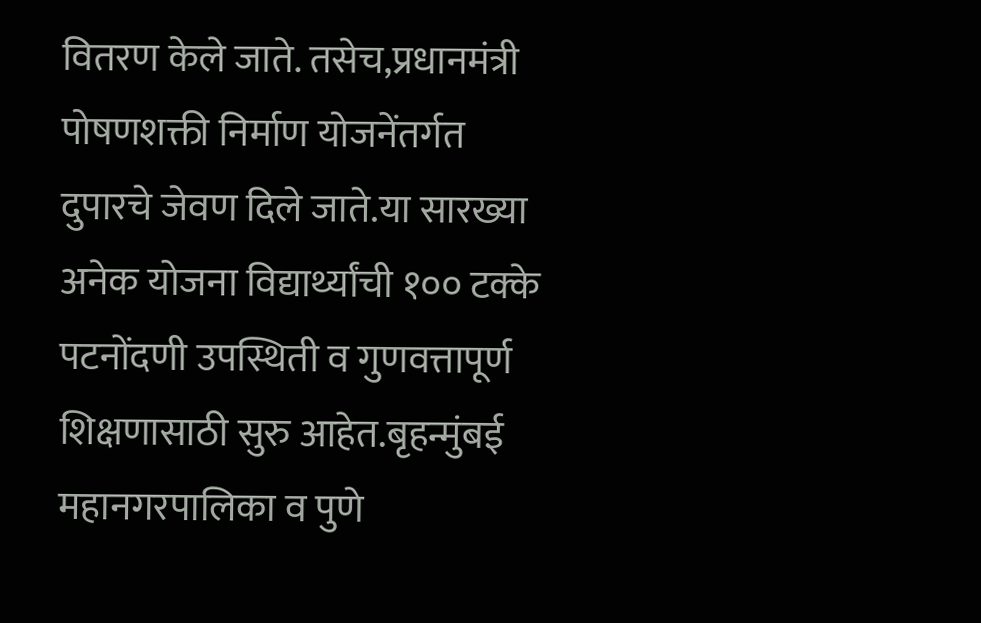वितरण केले जाते. तसेच,प्रधानमंत्री पोषणशक्ती निर्माण योजनेंतर्गत दुपारचे जेवण दिले जाते.या सारख्या अनेक योजना विद्यार्थ्यांची १०० टक्के पटनोंदणी उपस्थिती व गुणवत्तापूर्ण शिक्षणासाठी सुरु आहेत.बृहन्मुंबई महानगरपालिका व पुणे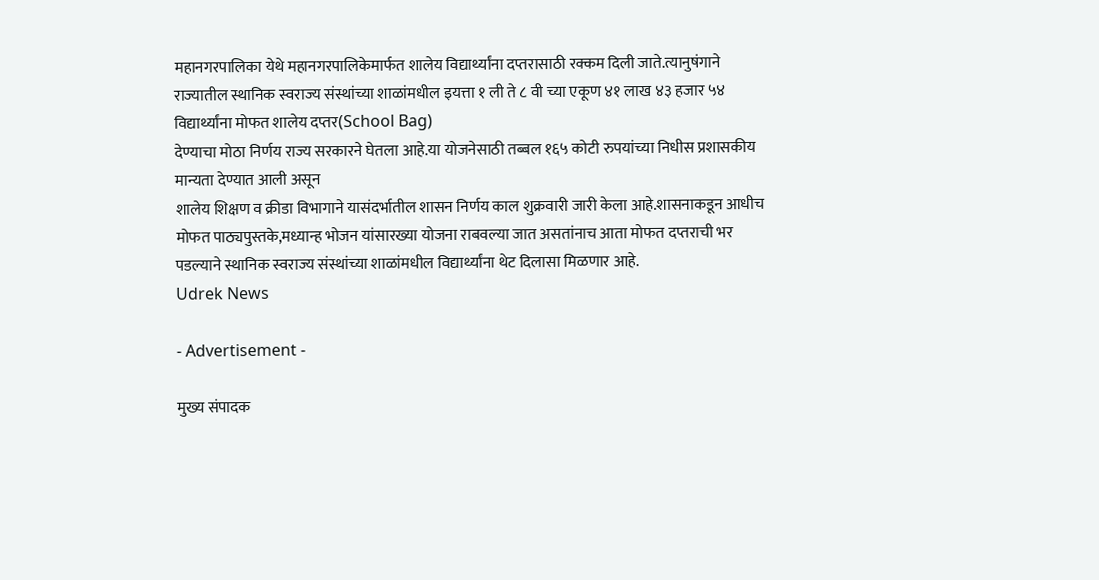महानगरपालिका येथे महानगरपालिकेमार्फत शालेय विद्यार्थ्यांना दप्तरासाठी रक्कम दिली जाते.त्यानुषंगाने राज्यातील स्थानिक स्वराज्य संस्थांच्या शाळांमधील इयत्ता १ ली ते ८ वी च्या एकूण ४१ लाख ४३ हजार ५४ विद्यार्थ्यांना मोफत शालेय दप्तर(School Bag)
देण्याचा मोठा निर्णय राज्य सरकारने घेतला आहे.या योजनेसाठी तब्बल १६५ कोटी रुपयांच्या निधीस प्रशासकीय मान्यता देण्यात आली असून
शालेय शिक्षण व क्रीडा विभागाने यासंदर्भातील शासन निर्णय काल शुक्रवारी जारी केला आहे.शासनाकडून आधीच मोफत पाठ्यपुस्तके,मध्यान्ह भोजन यांसारख्या योजना राबवल्या जात असतांनाच आता मोफत दप्तराची भर पडल्याने स्थानिक स्वराज्य संस्थांच्या शाळांमधील विद्यार्थ्यांना थेट दिलासा मिळणार आहे.
Udrek News

- Advertisement -

मुख्य संपादक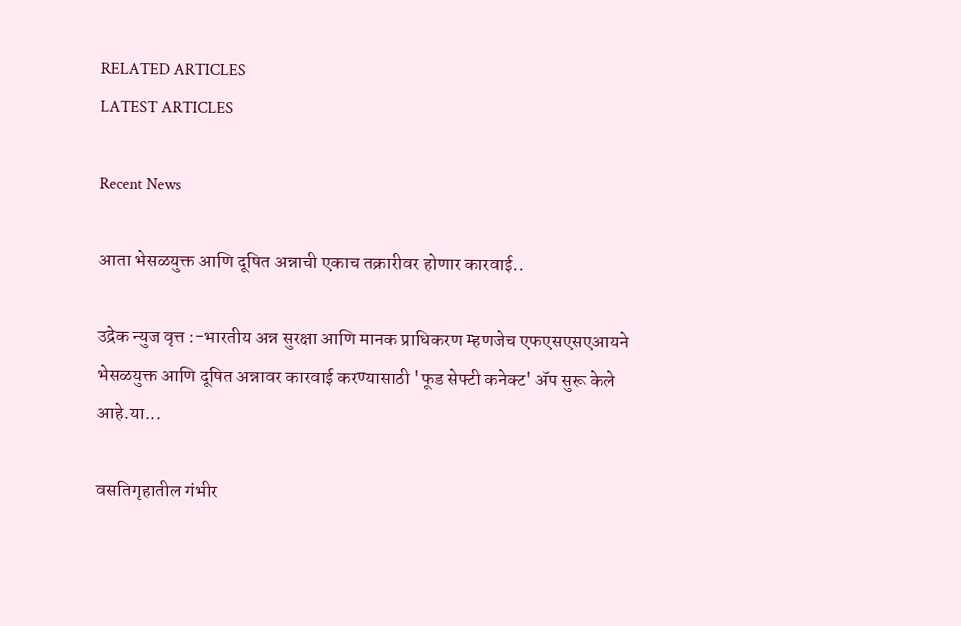RELATED ARTICLES
LATEST ARTICLES

Recent News

आता भेसळयुक्त आणि दूषित अन्नाची एकाच तक्रारीवर होणार कारवाई..

उद्रेक न्युज वृत्त :-भारतीय अन्न सुरक्षा आणि मानक प्राधिकरण म्हणजेच एफएसएसएआयने भेसळयुक्त आणि दूषित अन्नावर कारवाई करण्यासाठी 'फूड सेफ्टी कनेक्ट' ॲप सुरू केले आहे.या...

वसतिगृहातील गंभीर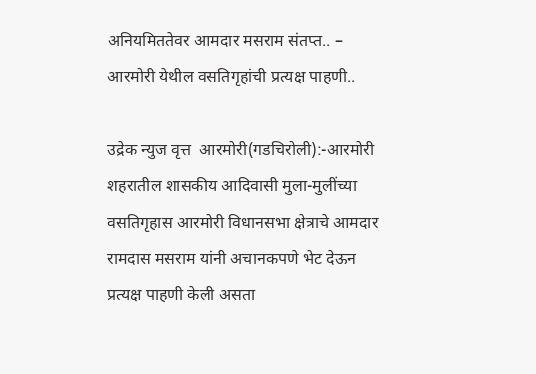अनियमिततेवर आमदार मसराम संतप्त.. – आरमोरी येथील वसतिगृहांची प्रत्यक्ष पाहणी..

उद्रेक न्युज वृत्त  आरमोरी(गडचिरोली):-आरमोरी शहरातील शासकीय आदिवासी मुला-मुलींच्या वसतिगृहास आरमोरी विधानसभा क्षेत्राचे आमदार रामदास मसराम यांनी अचानकपणे भेट देऊन प्रत्यक्ष पाहणी केली असता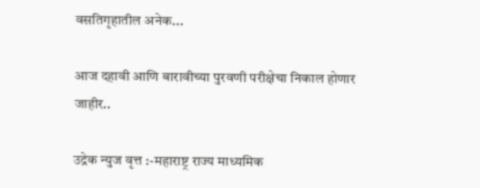वसतिगृहातील अनेक...

आज दहावी आणि बारावीच्या पुरवणी परीक्षेचा निकाल होणार जाहीर..

उद्रेक न्युज वृत्त :-महाराष्ट्र राज्य माध्यमिक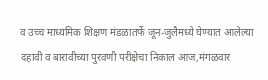व उच्च माध्यमिक शिक्षण मंडळातर्फे जून-जुलैमध्ये घेण्यात आलेल्या दहावी व बारावीच्या पुरवणी परीक्षेचा निकाल आज,मंगळवार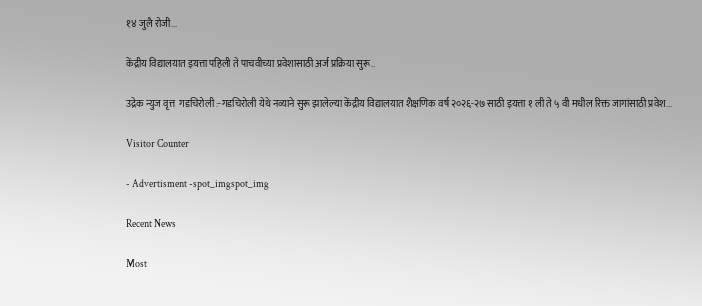१४ जुलै रोजी...

केंद्रीय विद्यालयात इयत्ता पहिली ते पाचवीच्या प्रवेशासाठी अर्ज प्रक्रिया सुरू..

उद्रेक न्युज वृत्त  गडचिरोली :-गडचिरोली येथे नव्याने सुरू झालेल्या केंद्रीय विद्यालयात शैक्षणिक वर्ष २०२६-२७ साठी इयत्ता १ ली ते ५ वी मधील रिक्त जागांसाठी प्रवेश...

Visitor Counter

- Advertisment -spot_imgspot_img

Recent News

Most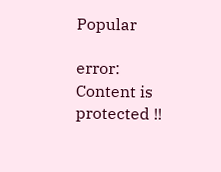Popular

error: Content is protected !!